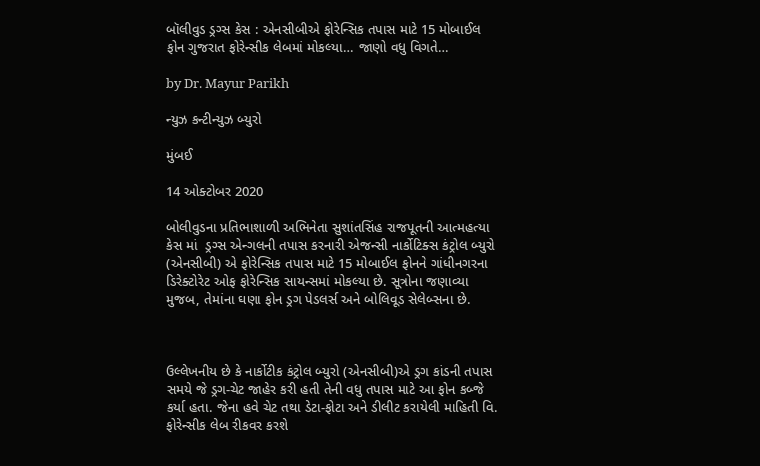બૉલીવુડ ડ્રગ્સ કેસ : એનસીબીએ ફોરેન્સિક તપાસ માટે 15 મોબાઈલ ફોન ગુજરાત ફોરેન્સીક લેબમાં મોકલ્યા… જાણો વધુ વિગતે…

by Dr. Mayur Parikh

ન્યુઝ કન્ટીન્યુઝ બ્યુરો

મુંબઈ

14 ઓક્ટોબર 2020

બોલીવુડના પ્રતિભાશાળી અભિનેતા સુશાંતસિંહ રાજપૂતની આત્મહત્યા કેસ માં  ડ્રગ્સ એન્ગલની તપાસ કરનારી એજન્સી નાર્કોટિક્સ કંટ્રોલ બ્યુરો (એનસીબી) એ ફોરેન્સિક તપાસ માટે 15 મોબાઈલ ફોનને ગાંધીનગરના ડિરેક્ટોરેટ ઓફ ફોરેન્સિક સાયન્સમાં મોકલ્યા છે. સૂત્રોના જણાવ્યા મુજબ, તેમાંના ઘણા ફોન ડ્રગ પેડલર્સ અને બોલિવૂડ સેલેબ્સના છે.



ઉલ્લેખનીય છે કે નાર્કોટીક કંટ્રોલ બ્યુરો (એનસીબી)એ ડ્રગ કાંડની તપાસ સમયે જે ડ્રગ-ચેટ જાહેર કરી હતી તેની વધુ તપાસ માટે આ ફોન કબ્જે કર્યા હતા. જેના હવે ચેટ તથા ડેટા-ફોટા અને ડીલીટ કરાયેલી માહિતી વિ. ફોરેન્સીક લેબ રીકવર કરશે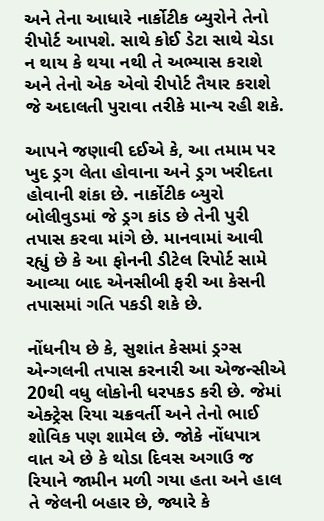અને તેના આધારે નાર્કોટીક બ્યુરોને તેનો રીપોર્ટ આપશે. સાથે કોઈ ડેટા સાથે ચેડા ન થાય કે થયા નથી તે અભ્યાસ કરાશે અને તેનો એક એવો રીપોર્ટ તૈયાર કરાશે જે અદાલતી પુરાવા તરીકે માન્ય રહી શકે.

આપને જણાવી દઈએ કે, આ તમામ પર ખુદ ડ્રગ લેતા હોવાના અને ડ્રગ ખરીદતા હોવાની શંકા છે. નાર્કોટીક બ્યુરો બોલીવુડમાં જે ડ્રગ કાંડ છે તેની પુરી તપાસ કરવા માંગે છે. માનવામાં આવી રહ્યું છે કે આ ફોનની ડીટેલ રિપોર્ટ સામે આવ્યા બાદ એનસીબી ફરી આ કેસની તપાસમાં ગતિ પકડી શકે છે.

નોંધનીય છે કે, સુશાંત કેસમાં ડ્રગ્સ એન્ગલની તપાસ કરનારી આ એજન્સીએ 20થી વધુ લોકોની ધરપકડ કરી છે. જેમાં એક્ટ્રેસ રિયા ચક્રવર્તી અને તેનો ભાઈ શોવિક પણ શામેલ છે. જોકે નોંધપાત્ર વાત એ છે કે થોડા દિવસ અગાઉ જ રિયાને જામીન મળી ગયા હતા અને હાલ તે જેલની બહાર છે, જ્યારે કે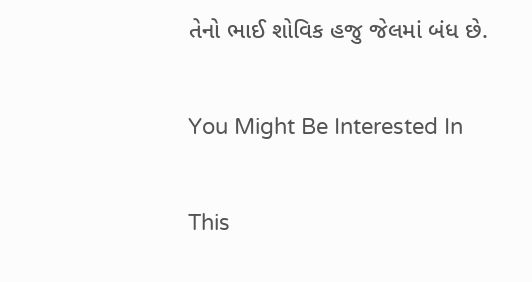તેનો ભાઈ શોવિક હજુ જેલમાં બંધ છે.

You Might Be Interested In

This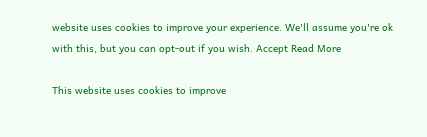website uses cookies to improve your experience. We'll assume you're ok with this, but you can opt-out if you wish. Accept Read More

This website uses cookies to improve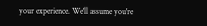your experience. We'll assume you're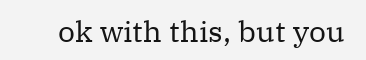ok with this, but you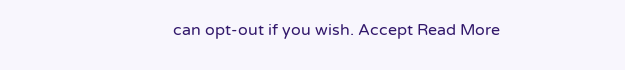can opt-out if you wish. Accept Read More